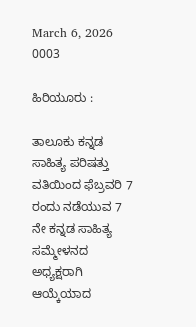March 6, 2026
0003

ಹಿರಿಯೂರು :

ತಾಲೂಕು ಕನ್ನಡ ಸಾಹಿತ್ಯ ಪರಿಷತ್ತು ವತಿಯಿಂದ ಫೆಬ್ರವರಿ 7 ರಂದು ನಡೆಯುವ 7 ನೇ ಕನ್ನಡ ಸಾಹಿತ್ಯ ಸಮ್ಮೇಳನದ ಅಧ್ಯಕ್ಷರಾಗಿ ಆಯ್ಕೆಯಾದ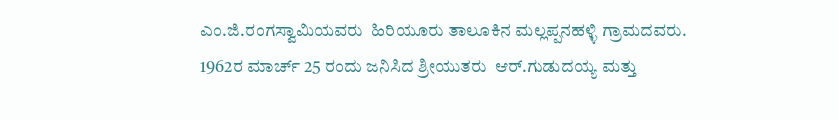ಎಂ.ಜಿ.ರಂಗಸ್ವಾಮಿಯವರು  ಹಿರಿಯೂರು ತಾಲೂಕಿನ ಮಲ್ಲಪ್ಪನಹಳ್ಳಿ ಗ್ರಾಮದವರು. 1962ರ ಮಾರ್ಚ್ 25 ರಂದು ಜನಿಸಿದ ಶ್ರೀಯುತರು  ಆರ್.ಗುಡುದಯ್ಯ ಮತ್ತು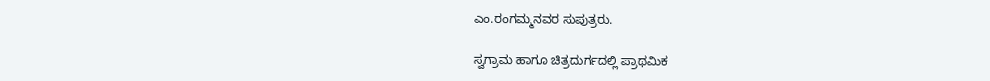ಎಂ.ರಂಗಮ್ಮನವರ ಸುಪುತ್ರರು.

ಸ್ವಗ್ರಾಮ ಹಾಗೂ ಚಿತ್ರದುರ್ಗದಲ್ಲಿ ಪ್ರಾಥಮಿಕ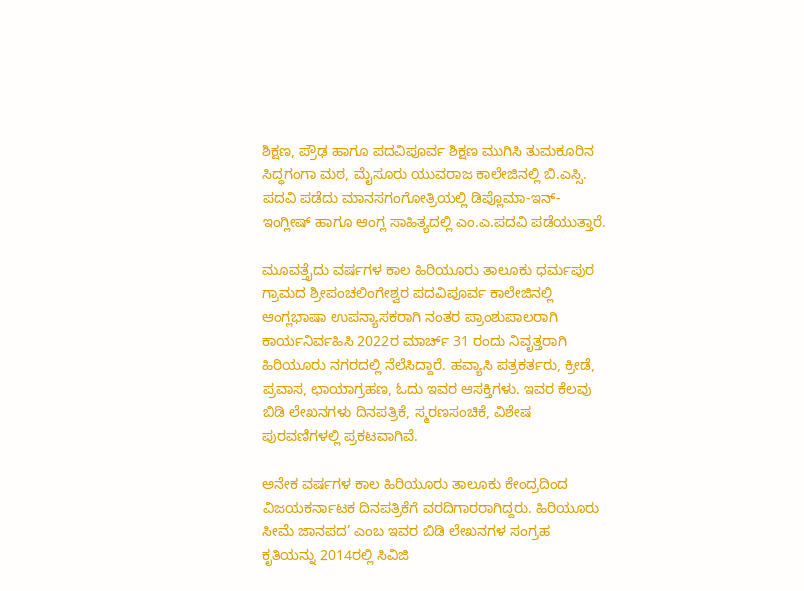ಶಿಕ್ಷಣ, ಪ್ರೌಢ ಹಾಗೂ ಪದವಿಪೂರ್ವ ಶಿಕ್ಷಣ ಮುಗಿಸಿ ತುಮಕೂರಿನ ಸಿದ್ಧಗಂಗಾ ಮಠ, ಮೈಸೂರು ಯುವರಾಜ ಕಾಲೇಜಿನಲ್ಲಿ ಬಿ.ಎಸ್ಸಿ. ಪದವಿ ಪಡೆದು ಮಾನಸಗಂಗೋತ್ರಿಯಲ್ಲಿ ಡಿಪ್ಲೊಮಾ-ಇನ್-ಇಂಗ್ಲೀಷ್ ಹಾಗೂ ಆಂಗ್ಲ ಸಾಹಿತ್ಯದಲ್ಲಿ ಎಂ.ಎ.ಪದವಿ ಪಡೆಯುತ್ತಾರೆ.

ಮೂವತ್ತೈದು ವರ್ಷಗಳ ಕಾಲ ಹಿರಿಯೂರು ತಾಲೂಕು ಧರ್ಮಪುರ ಗ್ರಾಮದ ಶ್ರೀಪಂಚಲಿಂಗೇಶ್ವರ ಪದವಿಪೂರ್ವ ಕಾಲೇಜಿನಲ್ಲಿ ಆಂಗ್ಲಭಾಷಾ ಉಪನ್ಯಾಸಕರಾಗಿ ನಂತರ ಪ್ರಾಂಶುಪಾಲರಾಗಿ ಕಾರ್ಯನಿರ್ವಹಿಸಿ 2022ರ ಮಾರ್ಚ್ 31 ರಂದು ನಿವೃತ್ತರಾಗಿ ಹಿರಿಯೂರು ನಗರದಲ್ಲಿ ನೆಲೆಸಿದ್ದಾರೆ. ಹವ್ಯಾಸಿ ಪತ್ರಕರ್ತರು, ಕ್ರೀಡೆ, ಪ್ರವಾಸ, ಛಾಯಾಗ್ರಹಣ, ಓದು ಇವರ ಆಸಕ್ತಿಗಳು. ಇವರ ಕೆಲವು ಬಿಡಿ ಲೇಖನಗಳು ದಿನಪತ್ರಿಕೆ, ಸ್ಮರಣಸಂಚಿಕೆ, ವಿಶೇಷ ಪುರವಣಿಗಳಲ್ಲಿ ಪ್ರಕಟವಾಗಿವೆ.

ಅನೇಕ ವರ್ಷಗಳ ಕಾಲ ಹಿರಿಯೂರು ತಾಲೂಕು ಕೇಂದ್ರದಿಂದ ವಿಜಯಕರ್ನಾಟಕ ದಿನಪತ್ರಿಕೆಗೆ ವರದಿಗಾರರಾಗಿದ್ದರು. ಹಿರಿಯೂರು ಸೀಮೆ ಜಾನಪದ’ ಎಂಬ ಇವರ ಬಿಡಿ ಲೇಖನಗಳ ಸಂಗ್ರಹ ಕೃತಿಯನ್ನು 2014ರಲ್ಲಿ ಸಿವಿಜಿ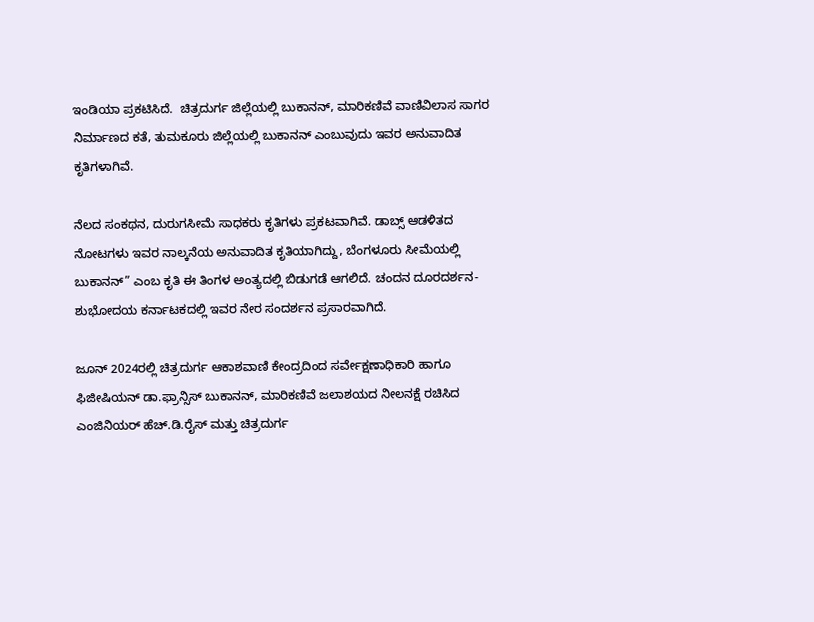ಇಂಡಿಯಾ ಪ್ರಕಟಿಸಿದೆ.  ಚಿತ್ರದುರ್ಗ ಜಿಲ್ಲೆಯಲ್ಲಿ ಬುಕಾನನ್, ಮಾರಿಕಣಿವೆ ವಾಣಿವಿಲಾಸ ಸಾಗರ ನಿರ್ಮಾಣದ ಕತೆ, ತುಮಕೂರು ಜಿಲ್ಲೆಯಲ್ಲಿ ಬುಕಾನನ್ ಎಂಬುವುದು ಇವರ ಅನುವಾದಿತ ಕೃತಿಗಳಾಗಿವೆ.

ನೆಲದ ಸಂಕಥನ, ದುರುಗಸೀಮೆ ಸಾಧಕರು ಕೃತಿಗಳು ಪ್ರಕಟವಾಗಿವೆ. ಡಾಬ್ಸ್ ಆಡಳಿತದ ನೋಟಗಳು ಇವರ ನಾಲ್ಕನೆಯ ಅನುವಾದಿತ ಕೃತಿಯಾಗಿದ್ದು, ಬೆಂಗಳೂರು ಸೀಮೆಯಲ್ಲಿ ಬುಕಾನನ್” ಎಂಬ ಕೃತಿ ಈ ತಿಂಗಳ ಅಂತ್ಯದಲ್ಲಿ ಬಿಡುಗಡೆ ಆಗಲಿದೆ. ಚಂದನ ದೂರದರ್ಶನ- ಶುಭೋದಯ ಕರ್ನಾಟಕದಲ್ಲಿ ಇವರ ನೇರ ಸಂದರ್ಶನ ಪ್ರಸಾರವಾಗಿದೆ.

ಜೂನ್ 2024ರಲ್ಲಿ ಚಿತ್ರದುರ್ಗ ಆಕಾಶವಾಣಿ ಕೇಂದ್ರದಿಂದ ಸರ್ವೇಕ್ಷಣಾಧಿಕಾರಿ ಹಾಗೂ ಫಿಜೀಷಿಯನ್ ಡಾ.ಫ್ರಾನ್ಸಿಸ್ ಬುಕಾನನ್, ಮಾರಿಕಣಿವೆ ಜಲಾಶಯದ ನೀಲನಕ್ಷೆ ರಚಿಸಿದ ಎಂಜಿನಿಯರ್ ಹೆಚ್.ಡಿ.ರೈಸ್ ಮತ್ತು ಚಿತ್ರದುರ್ಗ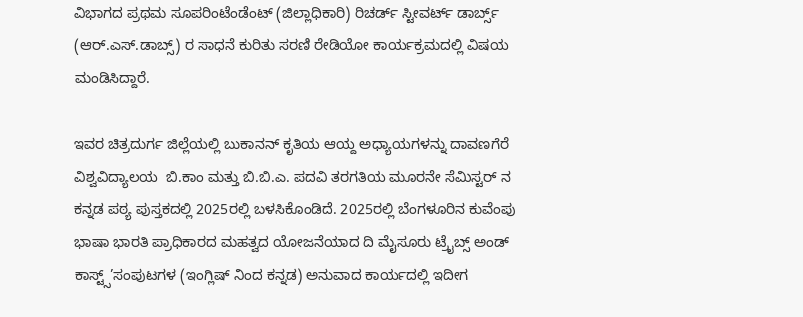ವಿಭಾಗದ ಪ್ರಥಮ ಸೂಪರಿಂಟೆಂಡೆಂಟ್ (ಜಿಲ್ಲಾಧಿಕಾರಿ) ರಿಚರ್ಡ್ ಸ್ಟೀವರ್ಟ್ ಡಾರ್ಬ್ಸ್ (ಆರ್.ಎಸ್.ಡಾಬ್ಸ್) ರ ಸಾಧನೆ ಕುರಿತು ಸರಣಿ ರೇಡಿಯೋ ಕಾರ್ಯಕ್ರಮದಲ್ಲಿ ವಿಷಯ ಮಂಡಿಸಿದ್ದಾರೆ.

ಇವರ ಚಿತ್ರದುರ್ಗ ಜಿಲ್ಲೆಯಲ್ಲಿ ಬುಕಾನನ್ ಕೃತಿಯ ಆಯ್ದ ಅಧ್ಯಾಯಗಳನ್ನು ದಾವಣಗೆರೆ ವಿಶ್ವವಿದ್ಯಾಲಯ  ಬಿ.ಕಾಂ ಮತ್ತು ಬಿ.ಬಿ.ಎ. ಪದವಿ ತರಗತಿಯ ಮೂರನೇ ಸೆಮಿಸ್ಟರ್ ನ ಕನ್ನಡ ಪಠ್ಯ ಪುಸ್ತಕದಲ್ಲಿ 2025ರಲ್ಲಿ ಬಳಸಿಕೊಂಡಿದೆ. 2025ರಲ್ಲಿ ಬೆಂಗಳೂರಿನ ಕುವೆಂಪು ಭಾಷಾ ಭಾರತಿ ಪ್ರಾಧಿಕಾರದ ಮಹತ್ವದ ಯೋಜನೆಯಾದ ದಿ ಮೈಸೂರು ಟ್ರೈಬ್ಸ್ ಅಂಡ್ ಕಾಸ್ಟ್ಸ್’ಸಂಪುಟಗಳ (ಇಂಗ್ಲಿಷ್ ನಿಂದ ಕನ್ನಡ) ಅನುವಾದ ಕಾರ್ಯದಲ್ಲಿ ಇದೀಗ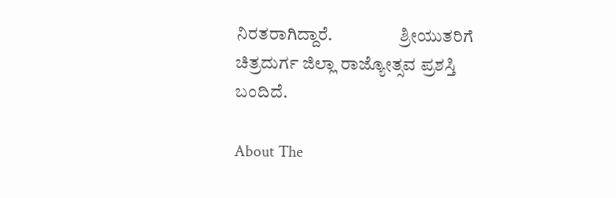ನಿರತರಾಗಿದ್ದಾರೆ.                   ಶ್ರೀಯುತರಿಗೆ ಚಿತ್ರದುರ್ಗ ಜಿಲ್ಲಾ ರಾಜ್ಯೋತ್ಸವ ಪ್ರಶಸ್ತಿ ಬಂದಿದೆ.

About The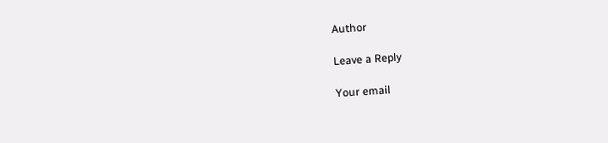Author

Leave a Reply

Your email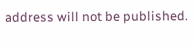address will not be published.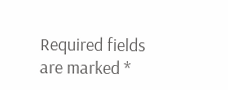Required fields are marked *